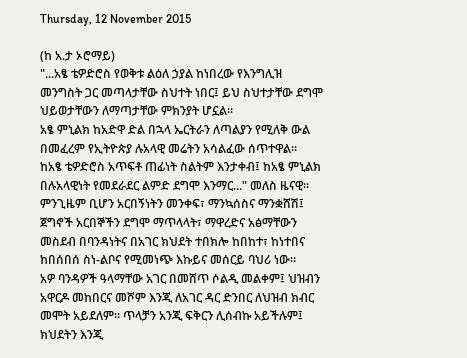Thursday, 12 November 2015

(ከ አ.ታ ኦሮማይ)
"...አፄ ቴዎድሮስ የወቅቱ ልዕለ ኃያል ከነበረው የእንግሊዝ መንግስት ጋር መጣላታቸው ስህተት ነበር፤ ይህ ስህተታቸው ደግሞ ህይወታቸውን ለማጣታቸው ምክንያት ሆኗል፡፡
አፄ ምኒልክ ከአድዋ ድል በኋላ ኤርትራን ለጣልያን የሚለቅ ውል በመፈረም የኢትዮጵያ ሉአላዊ መሬትን አሳልፈው ሰጥተዋል፡፡
ከአፄ ቴዎድሮስ አጥፍቶ ጠፊነት ስልትም እንታቀብ፤ ከአፄ ምኒልክ በሉአላዊነት የመደራደር ልምድ ደግሞ እንማር..." መለስ ዜናዊ፡፡
ምንጊዜም ቢሆን አርበኝነትን መንቀፍ፣ ማንኳሰስና ማንቋሸሽ፤ ጀግኖች አርበኞችን ደግሞ ማጥላላት፣ ማዋረድና አፅማቸውን መስደብ በባንዳነትና በአገር ክህደት ተበክሎ ከበከተ፣ ከነተበና ከበሰበሰ ስነ-ልቦና የሚመነጭ እኩይና መሰርይ ባህሪ ነው፡፡
አዎ ባንዳዎች ዓላማቸው አገር በመሸጥ ሶልዲ መልቀም፤ ህዝብን አዋርዶ መከበርና መሾም እንጂ ለአገር ዳር ድንበር ለህዝብ ክብር መሞት አይደለም፡፡ ጥላቻን አንጂ ፍቅርን ሊሰብኩ አይችሉም፤ ክህደትን እንጂ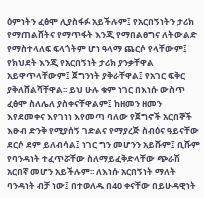ዕምነትን ፈፅሞ ሊያስፋፉ አይችሉም፤ የአርበኝነትን ታሪክ የማጠልሸትና የማጥፋት እንጂ የማበልፀግና ለትውልድ የማስተላለፍ ፍላጎትም ሆነ ዓላማ ጨርሶ የላቸውም፤ የክህደት እንጂ የአርበኝነት ታሪክ ያንቃቸዋል አይዋጥላቸውም፤ ጀግንነት ያቅራቸዋል፤ የአገር ፍቅር ያቅለሸልሻቸዋል፡፡ ይህ ሁሉ ቁም ነገር በእነሱ ውስጥ ፈፅሞ ስለሌለ ያስቀናቸዋልም፤ ከዘመን ዘመን እየደመቀና እየገነነ እየመጣ ባለው የጀግኖች አርበኞች እፁብ ድንቅ የሚያሰኝ ገድልና የማያረጅ ስብዕና ዓይናቸው ደርሶ ደም ይለብሳል፤ ነገር ግን መሆንን አይሹም፤ ቢሹም የባንዳነት ተፈጥሯቸው ስለማይፈቅድላቸው ጭራሽ አርበኛ መሆን አይችሉም፡፡ ለእነሱ አርበኝነት ማለት ባንዳነት ብቻ ነው፤ በተወለዱ በ40 ቀናቸው በይሁዳዊነት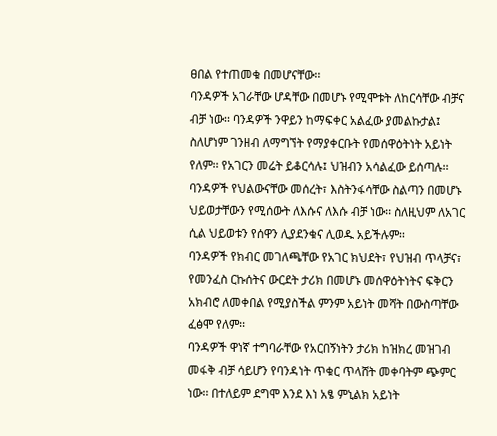ፀበል የተጠመቁ በመሆናቸው፡፡
ባንዳዎች አገራቸው ሆዳቸው በመሆኑ የሚሞቱት ለከርሳቸው ብቻና ብቻ ነው፡፡ ባንዳዎች ንዋይን ከማፍቀር አልፈው ያመልኩታል፤ ስለሆነም ገንዘብ ለማግኘት የማያቀርቡት የመሰዋዕትነት አይነት የለም፡፡ የአገርን መሬት ይቆርሳሉ፤ ህዝብን አሳልፈው ይሰጣሉ፡፡
ባንዳዎች የህልውናቸው መሰረት፣ እስትንፋሳቸው ስልጣን በመሆኑ ህይወታቸውን የሚሰውት ለእሱና ለእሱ ብቻ ነው፡፡ ስለዚህም ለአገር ሲል ህይወቱን የሰዋን ሊያደንቁና ሊወዱ አይችሉም፡፡
ባንዳዎች የክብር መገለጫቸው የአገር ክህደት፣ የህዝብ ጥላቻና፣ የመንፈስ ርኩሰትና ውርደት ታሪክ በመሆኑ መሰዋዕትነትና ፍቅርን አክብሮ ለመቀበል የሚያስችል ምንም አይነት መሻት በውስጣቸው ፈፅሞ የለም፡፡
ባንዳዎች ዋነኛ ተግባራቸው የአርበኝነትን ታሪክ ከዝክረ መዝገብ መፋቅ ብቻ ሳይሆን የባንዳነት ጥቁር ጥላሸት መቀባትም ጭምር ነው፡፡ በተለይም ደግሞ እንደ እነ አፄ ምኒልክ አይነት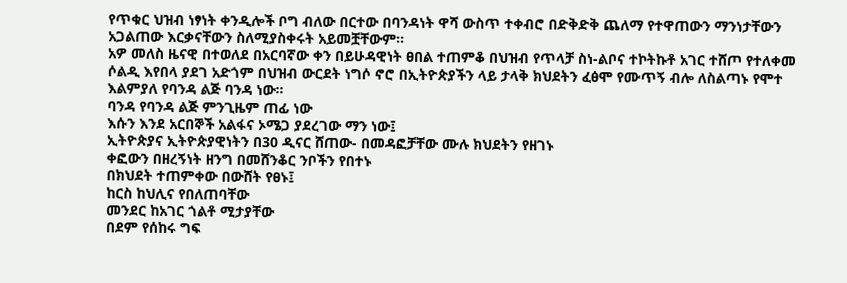የጥቁር ህዝብ ነፃነት ቀንዲሎች ቦግ ብለው በርተው በባንዳነት ዋሻ ውስጥ ተቀብሮ በድቅድቅ ጨለማ የተዋጠውን ማንነታቸውን አጋልጠው እርቃናቸውን ስለሚያስቀሩት አይመቿቸውም፡፡
አዎ መለስ ዜናዊ በተወለደ በአርባኛው ቀን በይሁዳዊነት ፀበል ተጠምቆ በህዝብ የጥላቻ ስነ-ልቦና ተኮትኩቶ አገር ተሸጦ የተለቀመ ሶልዲ እየበላ ያደገ አድጎም በህዝብ ውርደት ነግሶ ኖሮ በኢትዮጵያችን ላይ ታላቅ ክህደትን ፈፅሞ የሙጥኝ ብሎ ለስልጣኑ የሞተ እልምያለ የባንዳ ልጅ ባንዳ ነው፡፡
ባንዳ የባንዳ ልጅ ምንጊዜም ጠፊ ነው
እሱን እንደ አርበኞች አልፋና ኦሜጋ ያደረገው ማን ነው፤
ኢትዮጵያና ኢትዮጵያዊነትን በ30 ዲናር ሸጠው- በመዳፎቻቸው ሙሉ ክህደትን የዘገኑ
ቀፎውን በዘረኝነት ዘንግ በመሸንቆር ንቦችን የበተኑ
በክህደት ተጠምቀው በውሸት የፀኑ፤
ከርስ ከህሊና የበለጠባቸው
መንደር ከአገር ጎልቶ ሚታያቸው
በደም የሰከሩ ግፍ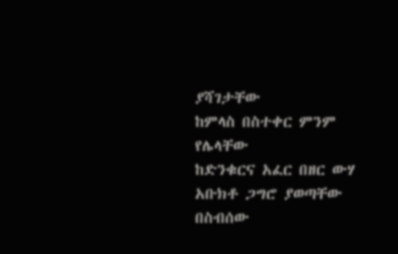ያሻገታቸው
ከምላስ በስተቀር ምንም የሌላቸው
ከድንቁርና አፈር በዘር ውሃ አቡክቶ ጋግሮ ያወጣቸው
በስብሰው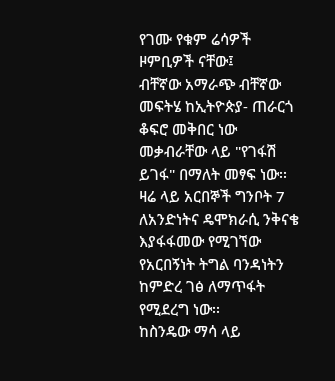የገሙ የቁም ሬሳዎች ዞምቢዎች ናቸው፤
ብቸኛው አማራጭ ብቸኛው መፍትሄ ከኢትዮጵያ- ጠራርጎ ቆፍሮ መቅበር ነው
መቃብራቸው ላይ "የገፋሽ ይገፋ" በማለት መፃፍ ነው፡፡
ዛሬ ላይ አርበኞች ግንቦት 7 ለአንድነትና ዴሞክራሲ ንቅናቄ እያፋፋመው የሚገኘው የአርበኝነት ትግል ባንዳነትን ከምድረ ገፅ ለማጥፋት የሚደረግ ነው፡፡
ከስንዴው ማሳ ላይ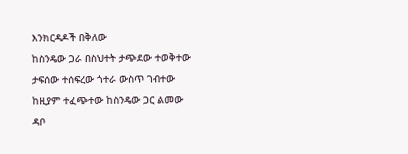እንክርዳዶች በቅለው
ከስንዴው ጋራ በስህተት ታጭደው ተወቅተው
ታፍሰው ተሰፍረው ጎተራ ውስጥ ገብተው
ከዚያም ተፈጭተው ከስንዴው ጋር ልመው
ዳቦ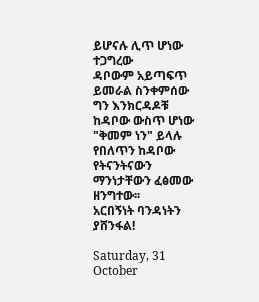ይሆናሉ ሊጥ ሆነው ተጋግረው
ዳቦውም አይጣፍጥ ይመራል ስንቀምሰው
ግን እንክርዳዶቹ ከዳቦው ውስጥ ሆነው
"ቅመም ነን" ይላሉ የበለጥን ከዳቦው
የትናንትናውን ማንነታቸውን ፈፅመው ዘንግተው፡፡
አርበኝነት ባንዳነትን ያሸንፋል!

Saturday, 31 October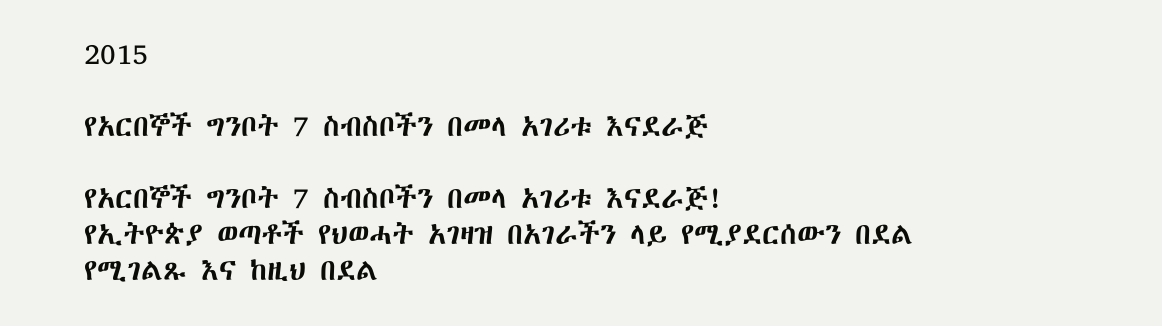2015

የአርበኞች ግንቦት 7 ስብስቦችን በመላ አገሪቱ እናደራጅ

የአርበኞች ግንቦት 7 ስብስቦችን በመላ አገሪቱ እናደራጅ!
የኢትዮጵያ ወጣቶች የህወሓት አገዛዝ በአገራችን ላይ የሚያደርሰውን በደል የሚገልጹ እና ከዚህ በደል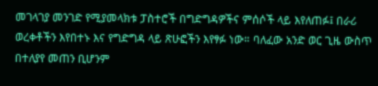መገላገያ መንገድ የሚያመላክቱ ፓስተሮች በግድግዳዎችና ምሰሶች ላይ እየለጠፉ፤ በራሪ ወረቀቶችን እየበተኑ እና የግድግዳ ላይ ጽሁፎችን እየፃፉ ነው። ባለፈው አንድ ወር ጊዜ ውስጥ በተለያየ መጠን ቢሆንም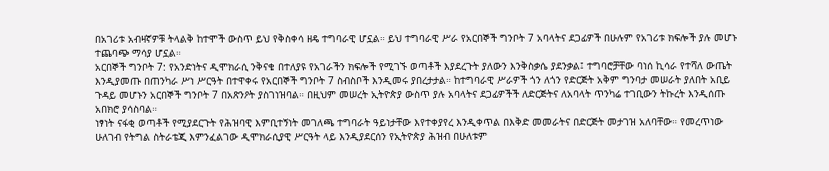በአገሪቱ አብዛኛዎቹ ትላልቅ ከተሞች ውስጥ ይህ የቅስቀሳ ዘዴ ተግባራዊ ሆኗል። ይህ ተግባራዊ ሥራ የአርበኞች ግንቦት 7 አባላትና ደጋፊዎች በሁሉም የአገሪቱ ክፍሎች ያሉ መሆኑ ተጨባጭ ማሳያ ሆኗል።
አርበኞች ግንቦት 7: የአንድነትና ዲሞክራሲ ንቅናቄ በተለያዩ የአገራችን ክፍሎች የሚገኙ ወጣቶች እያደረጉት ያለውን እንቅስቃሴ ያደንቃል፤ ተግባሮቻቸው ባነሰ ኪሳራ የተሻለ ውጤት እንዲያመጡ በጠንካራ ሥነ ሥርዓት በተዋቀሩ የአርበኞች ግንቦት 7 ስብስቦች እንዲመሩ ያበረታታል። ከተግባራዊ ሥራዎች ጎን ለጎን የድርጅት አቅም ግንባታ መሠራት ያለበት አቢይ ጉዳይ መሆኑን አርበኞች ግንቦት 7 በአጽንዖት ያስገነዝባል። በዚህም መሠረት ኢትዮጵያ ውስጥ ያሉ አባላትና ደጋፊዎችች ለድርጅትና ለአባላት ጥንካሬ ተገቢውን ትኩረት እንዲሰጡ አበክሮ ያሳስባል።
ነፃነት ናፋቂ ወጣቶች የሚያደርጉት የሕዝባዊ እምቢተኝነት መገለጫ ተግባራት ዓይነታቸው እየተቀያየረ እንዲቀጥል በእቅድ መመራትና በድርጅት መታገዝ አለባቸው። የመረጥነው ሁለገብ የትግል ስትራቴጂ እምንፈልገው ዲሞክራሲያዊ ሥርዓት ላይ እንዲያደርሰን የኢትዮጵያ ሕዝብ በሁለቱም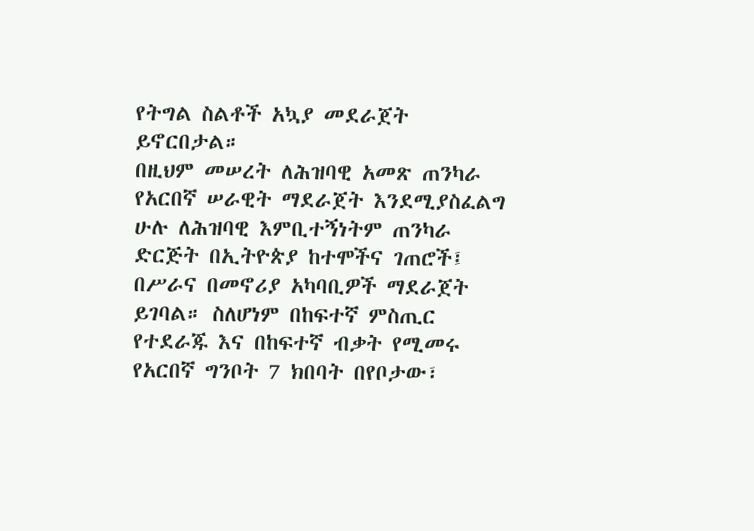የትግል ስልቶች አኳያ መደራጀት ይኖርበታል።
በዚህም መሠረት ለሕዝባዊ አመጽ ጠንካራ የአርበኛ ሠራዊት ማደራጀት እንደሚያስፈልግ ሁሉ ለሕዝባዊ እምቢተኝነትም ጠንካራ ድርጅት በኢትዮጵያ ከተሞችና ገጠሮች፤ በሥራና በመኖሪያ አካባቢዎች ማደራጀት ይገባል። ስለሆነም በከፍተኛ ምስጢር የተደራጁ እና በከፍተኛ ብቃት የሚመሩ የአርበኛ ግንቦት 7 ክበባት በየቦታው፣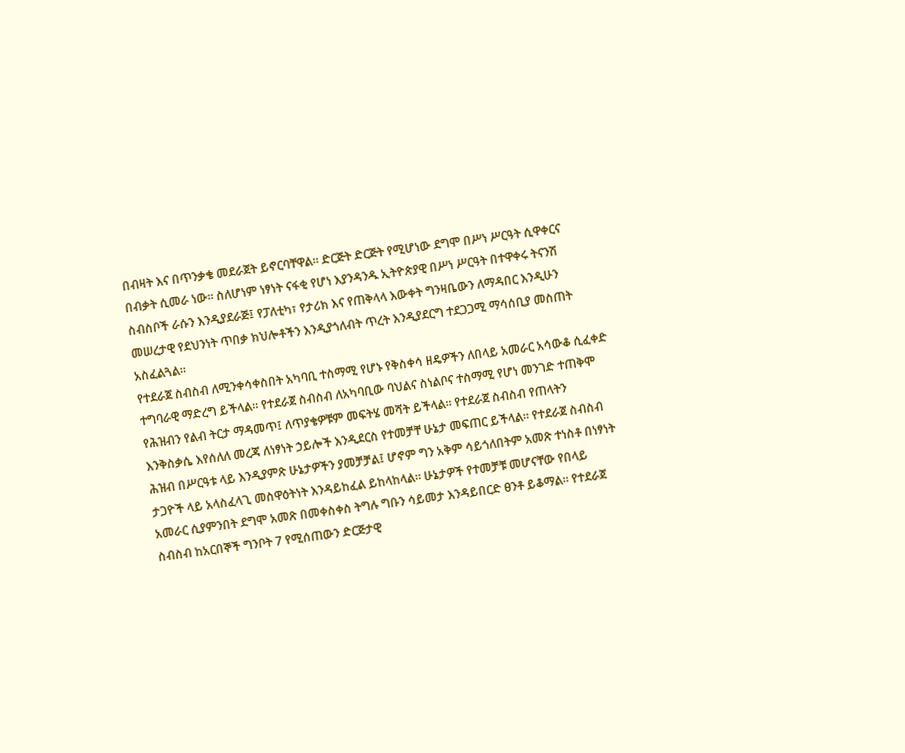በብዛት እና በጥንቃቄ መደራጀት ይኖርባቸዋል። ድርጅት ድርጅት የሚሆነው ደግሞ በሥነ ሥርዓት ሲዋቀርና በብቃት ሲመራ ነው። ስለሆነም ነፃነት ናፋቂ የሆነ እያንዳንዱ ኢትዮጵያዊ በሥነ ሥርዓት በተዋቀሩ ትናንሽ ስብስቦች ራሱን እንዲያደራጅ፤ የፓለቲካ፣ የታሪክ እና የጠቅላላ እውቀት ግንዛቤውን ለማዳበር እንዲሁን መሠረታዊ የደህንነት ጥበቃ ክህሎቶችን እንዲያጎለብት ጥረት እንዲያደርግ ተደጋጋሚ ማሳሰቢያ መስጠት አስፈልጓል።
የተደራጀ ስብስብ ለሚንቀሳቀስበት አካባቢ ተስማሚ የሆኑ የቅስቀሳ ዘዴዎችን ለበላይ አመራር አሳውቆ ሲፈቀድ ተግባራዊ ማድረግ ይችላል። የተደራጀ ስብስብ ለአካባቢው ባህልና ስነልቦና ተስማሚ የሆነ መንገድ ተጠቅሞ የሕዝብን የልብ ትርታ ማዳመጥ፤ ለጥያቄዎቹም መፍትሄ መሻት ይችላል። የተደራጀ ስብስብ የጠላትን እንቅስቃሴ እየሰለለ መረጃ ለነፃነት ኃይሎች እንዲደርስ የተመቻቸ ሁኔታ መፍጠር ይችላል። የተደራጀ ስብስብ ሕዝብ በሥርዓቱ ላይ እንዲያምጽ ሁኔታዎችን ያመቻቻል፤ ሆኖም ግን አቅም ሳይጎለበትም አመጽ ተነስቶ በነፃነት ታጋዮች ላይ አላስፈላጊ መስዋዕትነት እንዳይከፈል ይከላከላል። ሁኔታዎች የተመቻቹ መሆናቸው የበላይ አመራር ሲያምንበት ደግሞ አመጽ በመቀስቀስ ትግሉ ግቡን ሳይመታ እንዳይበርድ ፀንቶ ይቆማል። የተደራጀ ስብስብ ከአርበኞች ግንቦት 7 የሚሰጠውን ድርጅታዊ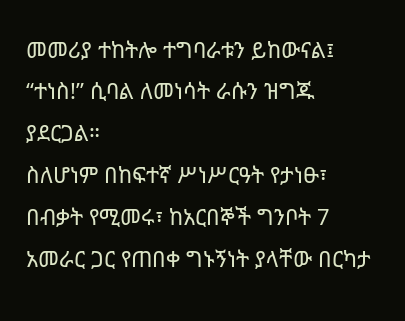መመሪያ ተከትሎ ተግባራቱን ይከውናል፤ “ተነስ!” ሲባል ለመነሳት ራሱን ዝግጁ ያደርጋል።
ስለሆነም በከፍተኛ ሥነሥርዓት የታነፁ፣ በብቃት የሚመሩ፣ ከአርበኞች ግንቦት 7 አመራር ጋር የጠበቀ ግኑኝነት ያላቸው በርካታ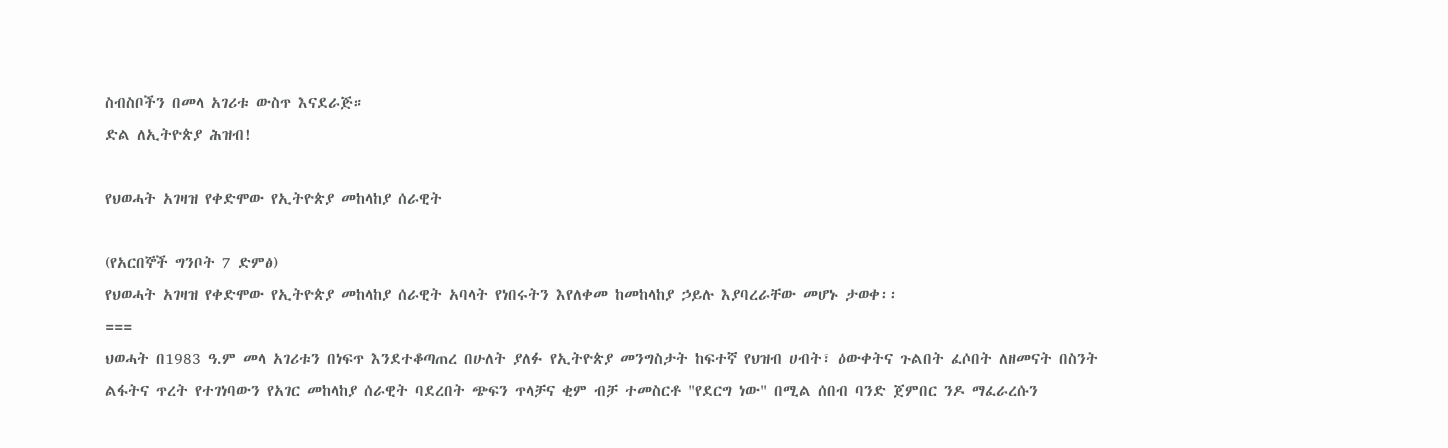ስብስቦችን በመላ አገሪቱ ውስጥ እናደራጅ።
ድል ለኢትዮጵያ ሕዝብ!

የህወሓት አገዛዝ የቀድሞው የኢትዮጵያ መከላከያ ሰራዊት

(የአርበኞች ግንቦት 7 ድምፅ)
የህወሓት አገዛዝ የቀድሞው የኢትዮጵያ መከላከያ ሰራዊት አባላት የነበሩትን እየለቀመ ከመከላከያ ኃይሉ እያባረራቸው መሆኑ ታወቀ፡፡
===
ህወሓት በ1983 ዓ.ም መላ አገሪቱን በነፍጥ እንደተቆጣጠረ በሁለት ያለፉ የኢትዮጵያ መንግስታት ከፍተኛ የህዝብ ሀብት፣ ዕውቀትና ጉልበት ፈሶበት ለዘመናት በስንት ልፋትና ጥረት የተገነባውን የአገር መከላከያ ሰራዊት ባደረበት ጭፍን ጥላቻና ቂም ብቻ ተመስርቶ "የደርግ ነው" በሚል ሰበብ ባንድ ጀምበር ንዶ ማፈራረሱን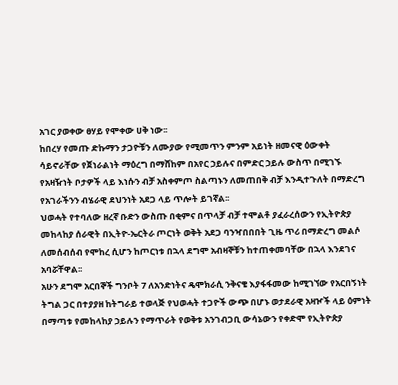አገር ያወቀው ፀሃይ የሞቀው ሀቅ ነው፡፡
ከበረሃ የመጡ ድኩማን ታጋዮቹን ለሙያው የሚመጥን ምንም አይነት ዘመናዊ ዕውቀት ሳይኖራቸው የጀነራልነት ማዕረግ በማሸከም በአየር ኃይሉና በምድር ኃይሉ ውስጥ በሚገኙ የአዛዥነት ቦታዎች ላይ እነሱን ብቻ አስቀምጦ ስልጣኑን ለመጠበቅ ብቻ እንዲተጉለት በማድረግ የአገራችንን ብሄራዊ ደህንነት አደጋ ላይ ጥሎት ይገኛል፡፡
ህወሓት የተባለው ዘረኛ ቡድን ውስጡ በቂምና በጥላቻ ብቻ ተሞልቶ ያፈራረሰውን የኢትዮጵያ መከላከያ ሰራዊት በኢትዮ-ኤርትራ ጦርነት ወቅት አደጋ ባንዣበበበት ጊዜ ጥሪ በማድረግ መልሶ ለመሰብሰብ የሞከረ ሲሆን ከጦርነቱ በኋላ ደግሞ አብዛኞቹን ከተጠቀመባቸው በኋላ እንደገና አባሯቸዋል፡፡
አሁን ደግሞ አርበኞች ግንቦት 7 ለአንድነትና ዴሞክራሲ ንቅናቄ እያፋፋመው ከሚገኘው የአርበኝነት ትግል ጋር በተያያዘ ከትግራይ ተወላጅ የህወሓት ተጋዮች ውጭ በሆኑ ወታደራዊ አዛዦች ላይ ዕምነት በማጣቱ የመከላከያ ኃይሉን የማጥራት የወቅቱ አንገብጋቢ ውሳኔውን የቀድሞ የኢትዮጵያ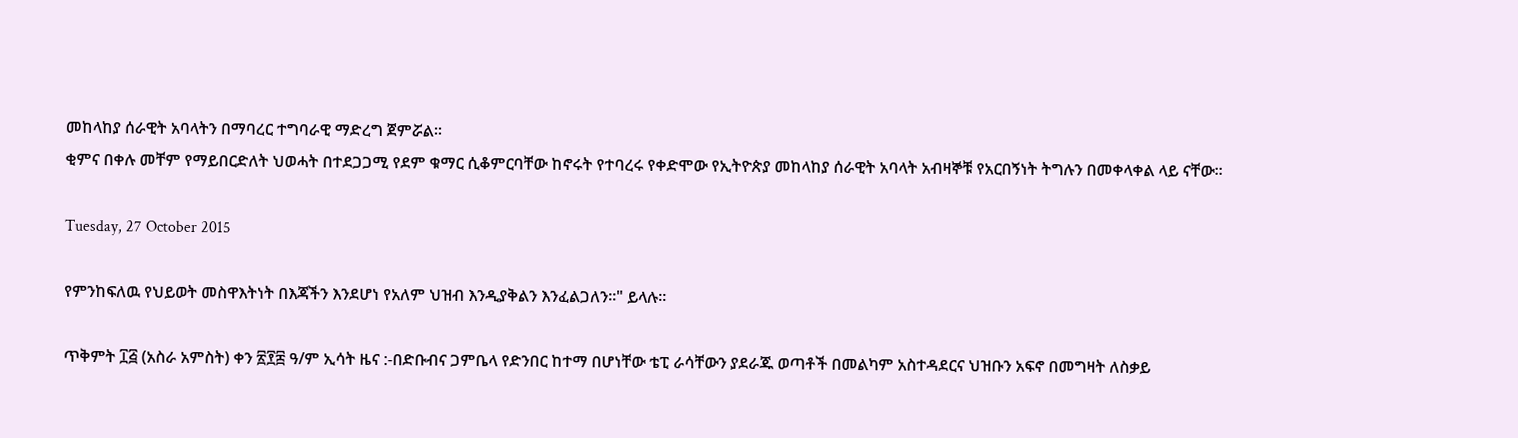መከላከያ ሰራዊት አባላትን በማባረር ተግባራዊ ማድረግ ጀምሯል፡፡
ቂምና በቀሉ መቸም የማይበርድለት ህወሓት በተደጋጋሚ የደም ቁማር ሲቆምርባቸው ከኖሩት የተባረሩ የቀድሞው የኢትዮጵያ መከላከያ ሰራዊት አባላት አብዛኞቹ የአርበኝነት ትግሉን በመቀላቀል ላይ ናቸው፡፡

Tuesday, 27 October 2015

የምንከፍለዉ የህይወት መስዋእትነት በእጃችን እንደሆነ የአለም ህዝብ እንዲያቅልን እንፈልጋለን፡፡" ይላሉ።

ጥቅምት ፲፭ (አስራ አምስት) ቀን ፳፻፰ ዓ/ም ኢሳት ዜና :-በድቡብና ጋምቤላ የድንበር ከተማ በሆነቸው ቴፒ ራሳቸውን ያደራጁ ወጣቶች በመልካም አስተዳደርና ህዝቡን አፍኖ በመግዛት ለስቃይ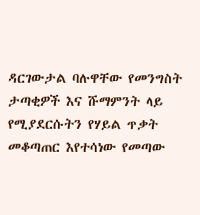ዳርገውታል ባሉዋቸው የመንግስት ታጣቂዎች እና ሹማምንት ላይ የሚያደርሱትን የሃይል ጥቃት መቆጣጠር እየተሳነው የመጣው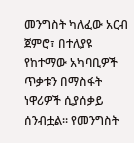መንግስት ካለፈው አርብ ጀምሮ፣ በተለያዩ የከተማው አካባቢዎች ጥቃቱን በማስፋት ነዋሪዎች ሲያሰቃይ ሰንብቷል። የመንግስት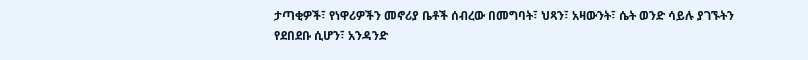ታጣቂዎች፣ የነዋሪዎችን መኖሪያ ቤቶች ሰብረው በመግባት፣ ህጻን፣ አዛውንት፣ ሴት ወንድ ሳይሉ ያገኙትን የደበደቡ ሲሆን፣ አንዳንድ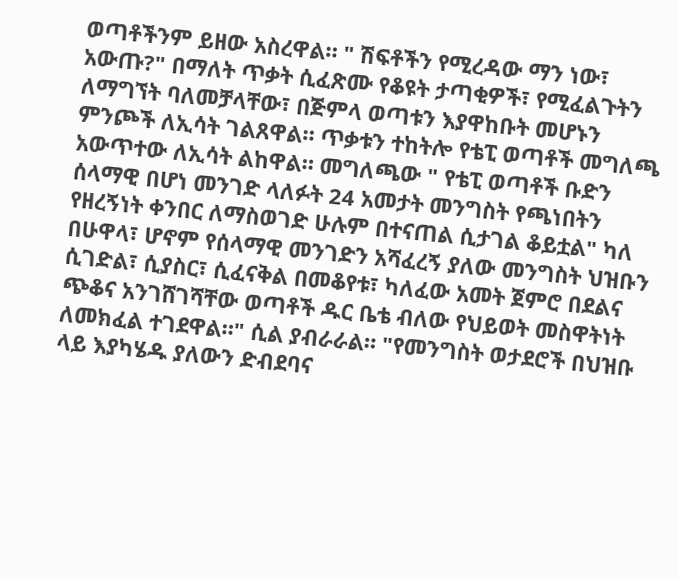ወጣቶችንም ይዘው አስረዋል። " ሽፍቶችን የሚረዳው ማን ነው፣ አውጡ?" በማለት ጥቃት ሲፈጽሙ የቆዩት ታጣቂዎች፣ የሚፈልጉትን ለማግኘት ባለመቻላቸው፣ በጅምላ ወጣቱን እያዋከቡት መሆኑን ምንጮች ለኢሳት ገልጸዋል። ጥቃቱን ተከትሎ የቴፒ ወጣቶች መግለጫ አውጥተው ለኢሳት ልከዋል። መግለጫው " የቴፒ ወጣቶች ቡድን ሰላማዊ በሆነ መንገድ ላለፉት 24 አመታት መንግስት የጫነበትን የዘረኝነት ቀንበር ለማስወገድ ሁሉም በተናጠል ሲታገል ቆይቷል" ካለ በሁዋላ፣ ሆኖም የሰላማዊ መንገድን አሻፈረኝ ያለው መንግስት ህዝቡን ሲገድል፣ ሲያስር፣ ሲፈናቅል በመቆየቱ፣ ካለፈው አመት ጀምሮ በደልና ጭቆና አንገሸገሻቸው ወጣቶች ዱር ቤቴ ብለው የህይወት መስዋትነት ለመክፈል ተገደዋል።" ሲል ያብራራል። "የመንግስት ወታደሮች በህዝቡ ላይ እያካሄዱ ያለውን ድብደባና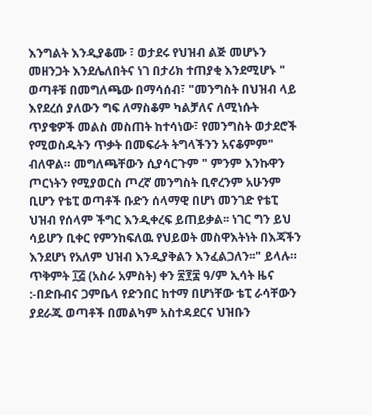እንግልት እንዲያቆሙ ፣ ወታደሩ የህዝብ ልጅ መሆኑን መዘንጋት እንደሌለበትና ነገ በታሪክ ተጠያቂ እንደሚሆኑ " ወጣቶቹ በመግለጫው በማሳሰብ፣ "መንግስት በህዝብ ላይ እየደረሰ ያለውን ግፍ ለማስቆም ካልቻለና ለሚነሱት ጥያቄዎች መልስ መስጠት ከተሳነው፣ የመንግስት ወታደሮች የሚወስዱትን ጥቃት በመፍራት ትግላችንን አናቆምም" ብለዋል። መግለጫቸውን ሲያሳርጉም " ምንም እንኩዋን ጦርነትን የሚያወርስ ጦረኛ መንግስት ቢኖረንም አሁንም ቢሆን የቴፒ ወጣቶች ቡድን ሰላማዊ በሆነ መንገድ የቴፒ ህዝብ የሰላም ችግር እንዲቀረፍ ይጠይቃል፡፡ ነገር ግን ይህ ሳይሆን ቢቀር የምንከፍለዉ የህይወት መስዋእትነት በእጃችን እንደሆነ የአለም ህዝብ እንዲያቅልን እንፈልጋለን፡፡" ይላሉ።
ጥቅምት ፲፭ (አስራ አምስት) ቀን ፳፻፰ ዓ/ም ኢሳት ዜና :-በድቡብና ጋምቤላ የድንበር ከተማ በሆነቸው ቴፒ ራሳቸውን ያደራጁ ወጣቶች በመልካም አስተዳደርና ህዝቡን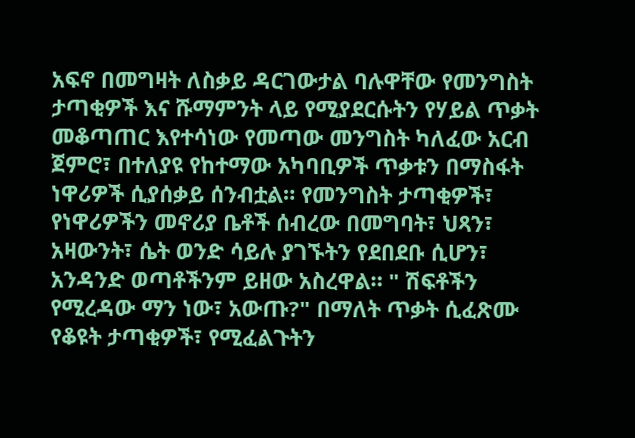አፍኖ በመግዛት ለስቃይ ዳርገውታል ባሉዋቸው የመንግስት ታጣቂዎች እና ሹማምንት ላይ የሚያደርሱትን የሃይል ጥቃት መቆጣጠር እየተሳነው የመጣው መንግስት ካለፈው አርብ ጀምሮ፣ በተለያዩ የከተማው አካባቢዎች ጥቃቱን በማስፋት ነዋሪዎች ሲያሰቃይ ሰንብቷል። የመንግስት ታጣቂዎች፣ የነዋሪዎችን መኖሪያ ቤቶች ሰብረው በመግባት፣ ህጻን፣ አዛውንት፣ ሴት ወንድ ሳይሉ ያገኙትን የደበደቡ ሲሆን፣ አንዳንድ ወጣቶችንም ይዘው አስረዋል። " ሽፍቶችን የሚረዳው ማን ነው፣ አውጡ?" በማለት ጥቃት ሲፈጽሙ የቆዩት ታጣቂዎች፣ የሚፈልጉትን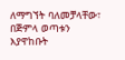ለማግኘት ባለመቻላቸው፣ በጅምላ ወጣቱን እያዋከቡት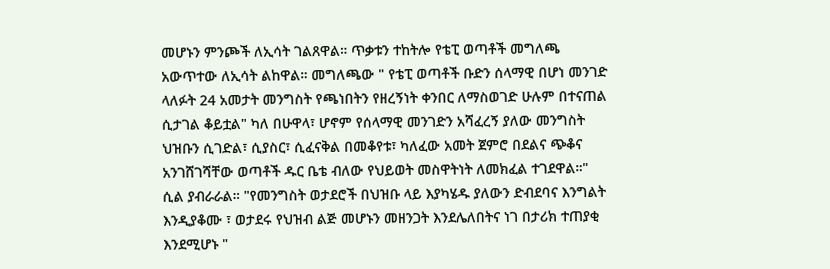መሆኑን ምንጮች ለኢሳት ገልጸዋል። ጥቃቱን ተከትሎ የቴፒ ወጣቶች መግለጫ አውጥተው ለኢሳት ልከዋል። መግለጫው " የቴፒ ወጣቶች ቡድን ሰላማዊ በሆነ መንገድ ላለፉት 24 አመታት መንግስት የጫነበትን የዘረኝነት ቀንበር ለማስወገድ ሁሉም በተናጠል ሲታገል ቆይቷል" ካለ በሁዋላ፣ ሆኖም የሰላማዊ መንገድን አሻፈረኝ ያለው መንግስት ህዝቡን ሲገድል፣ ሲያስር፣ ሲፈናቅል በመቆየቱ፣ ካለፈው አመት ጀምሮ በደልና ጭቆና አንገሸገሻቸው ወጣቶች ዱር ቤቴ ብለው የህይወት መስዋትነት ለመክፈል ተገደዋል።" ሲል ያብራራል። "የመንግስት ወታደሮች በህዝቡ ላይ እያካሄዱ ያለውን ድብደባና እንግልት እንዲያቆሙ ፣ ወታደሩ የህዝብ ልጅ መሆኑን መዘንጋት እንደሌለበትና ነገ በታሪክ ተጠያቂ እንደሚሆኑ "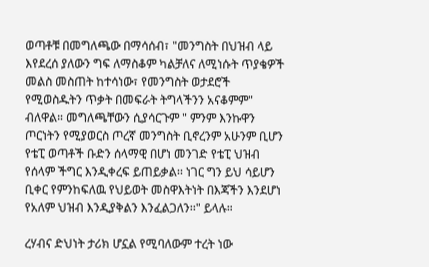ወጣቶቹ በመግለጫው በማሳሰብ፣ "መንግስት በህዝብ ላይ እየደረሰ ያለውን ግፍ ለማስቆም ካልቻለና ለሚነሱት ጥያቄዎች መልስ መስጠት ከተሳነው፣ የመንግስት ወታደሮች የሚወስዱትን ጥቃት በመፍራት ትግላችንን አናቆምም" ብለዋል። መግለጫቸውን ሲያሳርጉም " ምንም እንኩዋን ጦርነትን የሚያወርስ ጦረኛ መንግስት ቢኖረንም አሁንም ቢሆን የቴፒ ወጣቶች ቡድን ሰላማዊ በሆነ መንገድ የቴፒ ህዝብ የሰላም ችግር እንዲቀረፍ ይጠይቃል፡፡ ነገር ግን ይህ ሳይሆን ቢቀር የምንከፍለዉ የህይወት መስዋእትነት በእጃችን እንደሆነ የአለም ህዝብ እንዲያቅልን እንፈልጋለን፡፡" ይላሉ።

ረሃብና ድህነት ታሪክ ሆኗል የሚባለውም ተረት ነው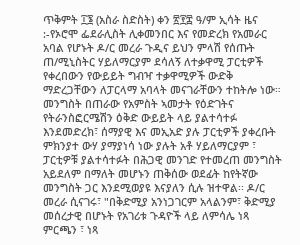ጥቅምት ፲፮ (አስራ ስድስት) ቀን ፳፻፰ ዓ/ም ኢሳት ዜና :-የኦሮሞ ፌደራሊስት ሊቀመንበር እና የመድረክ የአመራር አባል የሆኑት ዶ/ር መረራ ጉዲና ይህን ምላሽ የሰጡት ጠ/ሚኒስትር ሃይለማርያም ደሳለኝ ለተቃዋሚ ፓርቲዎች የቀረበውን የውይይት ግብዣ ተቃዋሚዎች ውድቅ ማድረጋቸውን ለፓርላማ አባላት መናገራቸውን ተከትሎ ነው። መንግስት በጠራው የአምስት ኣመታት የዕድገትና የትራንስፎርሜሽን ዕቅድ ውይይት ላይ ያልተሳተፉ እንደመድረክ፣ ሰማያዊ እና መኢአድ ያሉ ፓርቲዎች ያቀረቡት ምክንያተ ውሃ ያማያነሳ ነው ያሉት አቶ ሃይለማርያም ፣ ፓርቲዎቹ ያልተሳተፉት በሕጋዊ መንገድ የተመረጠ መንግስት አይደለም በማለት መሆኑን ጠቅሰው ወደፊት ከየትኛው መንግስት ጋር እንደሚወያዩ እናያለን ሲሉ ዝተዋል፡፡ ዶ/ር መረራ ሲናገሩ፣ "በቅድሚያ አንነጋገርም አላልንም፣ ቅድሚያ መሰረታዊ በሆኑት የአገሪቱ ጉዳዮች ላይ ለምሳሌ ነጻ ምርጫን ፣ ነጻ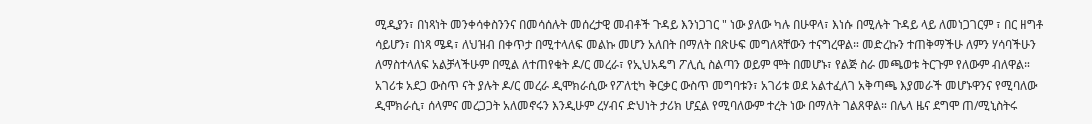ሚዲያን፣ በነጻነት መንቀሳቀስንንና በመሳሰሉት መሰረታዊ መብቶች ጉዳይ እንነጋገር " ነው ያለው ካሉ በሁዋላ፣ እነሱ በሚሉት ጉዳይ ላይ ለመነጋገርም ፣ በር ዘግቶ ሳይሆን፣ በነጻ ሜዳ፣ ለህዝብ በቀጥታ በሚተላለፍ መልኩ መሆን አለበት በማለት በጽሁፍ መግለጻቸውን ተናግረዋል። መድረኩን ተጠቅማችሁ ለምን ሃሳባችሁን ለማስተላለፍ አልቻላችሁም በሚል ለተጠየቁት ዶ/ር መረራ፣ የኢህአዴግ ፖሊሲ ስልጣን ወይም ሞት በመሆኑ፣ የልጅ ስራ መጫወቱ ትርጉም የለውም ብለዋል። አገሪቱ አደጋ ውስጥ ናት ያሉት ዶ/ር መረራ ዲሞክራሲው የፖለቲካ ቅርቃር ውስጥ መግባቱን፣ አገሪቱ ወደ አልተፈለገ አቅጣጫ እያመራች መሆኑዋንና የሚባለው ዲሞክራሲ፣ ሰላምና መረጋጋት አለመኖሩን እንዲሁም ረሃብና ድህነት ታሪክ ሆኗል የሚባለውም ተረት ነው በማለት ገልጸዋል። በሌላ ዜና ደግሞ ጠ/ሚኒስትሩ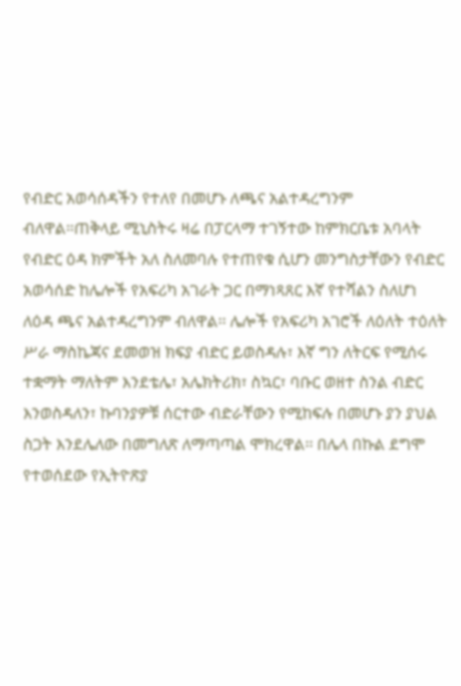የብድር አወሳሰዳችን የተለየ በመሆኑ ለጫና አልተዳረግንም ብለዋል።ጠቅላይ ሚኒስትሩ ዛሬ በፓርላማ ተገኝተው ከምክርቤቱ አባላት የብድር ዕዳ ክምችት አለ ስለመባሉ የተጠየቁ ሲሆን መንግስታቸውን የብድር አወሳሰድ ከሌሎች የአፍሪካ አገራት ጋር በማነጻጸር እኛ የተሻልን ስለሆነ ለዕዳ ጫና አልተዳረግንም ብለዋል፡፡ ሌሎች የአፍሪካ አገሮች ለዕለት ተዕለት ሥራ ማስኬጃና ደመወዝ ክፍያ ብድር ይወስዳሉ፣ እኛ ግን ለትርፍ የሚሰሩ ተቋማት ማለትም እንደቴሌ፣ አሌክትሪክ፣ ስኳር፣ ባቡር ወዘተ ስንል ብድር እንወስዳለን፣ ኩባንያዎቹ ሰርተው ብድራቸውን የሚከፍሉ በመሆኑ ያን ያህል ስጋት እንደሌለው በመግለጽ ለማጣጣል ሞክረዋል፡፡ በሌላ በኩል ደግሞ የተወሰደው የኢትዮጽያ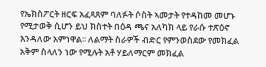የኤክስፖርት ዘርፍ አፈጻጸም ባለፉት ሶስት ኣመታት የተዳከመ መሆኑ የሚታወቅ ሲሆን ይህ ክስተት በዕዳ ጫና አለካክ ላይ የራሱ ተጽዕኖ እንዳለው አምነዋል፡፡ ለልማት ስራዎች ብድር የምንወስደው የመክፈል አቅም ስላለን ነው የሚሉት አቶ ሃይለማርም መክፈል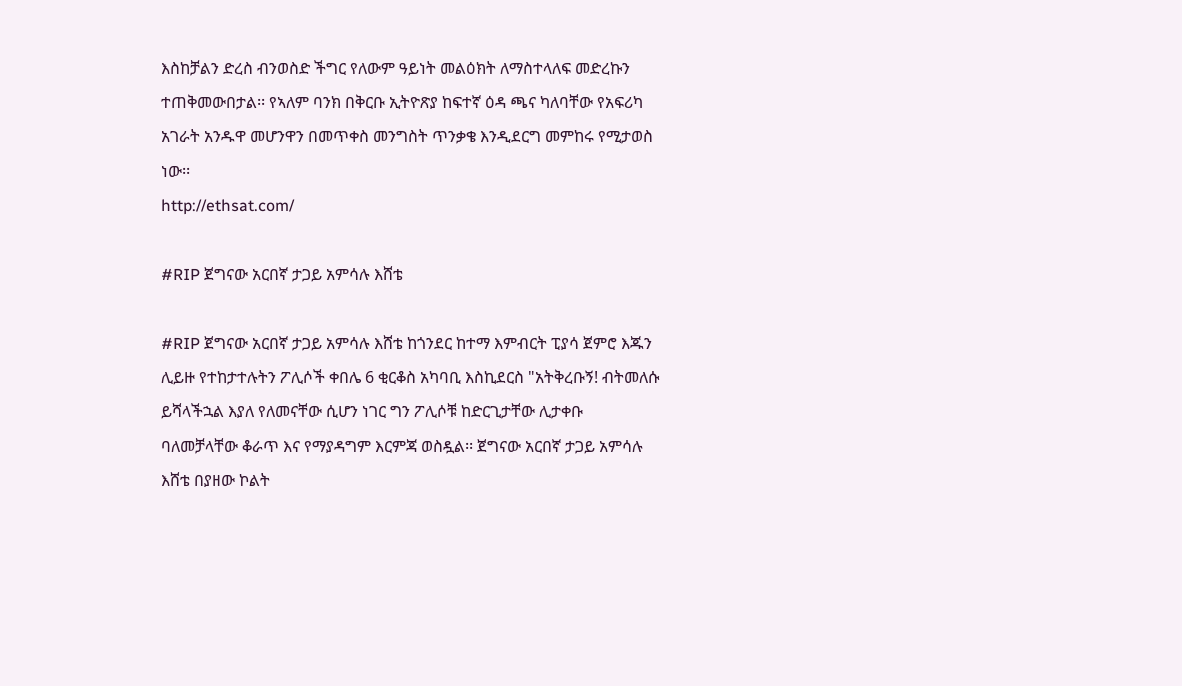እስከቻልን ድረስ ብንወስድ ችግር የለውም ዓይነት መልዕክት ለማስተላለፍ መድረኩን ተጠቅመውበታል፡፡ የኣለም ባንክ በቅርቡ ኢትዮጽያ ከፍተኛ ዕዳ ጫና ካለባቸው የአፍሪካ አገራት አንዱዋ መሆንዋን በመጥቀስ መንግስት ጥንቃቄ እንዲደርግ መምከሩ የሚታወስ ነው፡፡
http://ethsat.com/

#RIP ጀግናው አርበኛ ታጋይ አምሳሉ እሸቴ

#RIP ጀግናው አርበኛ ታጋይ አምሳሉ እሸቴ ከጎንደር ከተማ እምብርት ፒያሳ ጀምሮ እጁን ሊይዙ የተከታተሉትን ፖሊሶች ቀበሌ 6 ቂርቆስ አካባቢ እስኪደርስ "አትቅረቡኝ! ብትመለሱ ይሻላችኋል እያለ የለመናቸው ሲሆን ነገር ግን ፖሊሶቹ ከድርጊታቸው ሊታቀቡ ባለመቻላቸው ቆራጥ እና የማያዳግም እርምጃ ወስዷል፡፡ ጀግናው አርበኛ ታጋይ አምሳሉ እሸቴ በያዘው ኮልት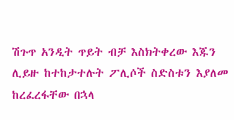ሽጉጥ አንዲት ጥይት ብቻ እስክትቀረው እጁን ሊይዙ ከተከታተሉት ፖሊሶች ስድስቱን እያለመ ከረፈረፋቸው በኋላ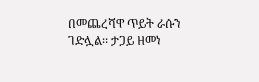በመጨረሻዋ ጥይት ራሱን ገድሏል፡፡ ታጋይ ዘመነ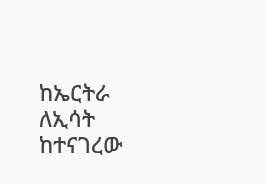ከኤርትራ ለኢሳት ከተናገረው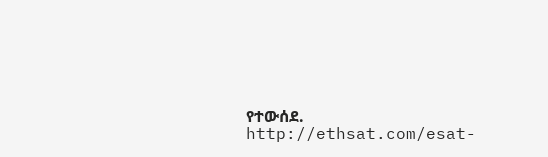የተውሰደ.
http://ethsat.com/esat-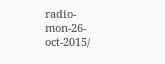radio-mon-26-oct-2015/